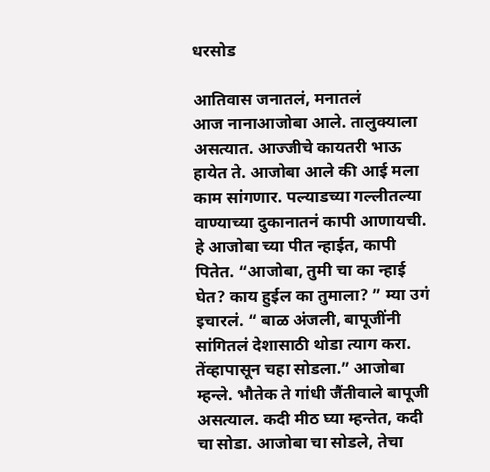धरसोड

आतिवास जनातलं, मनातलं
आज नानाआजोबा आले. तालुक्याला असत्यात. आज्जीचे कायतरी भाऊ हायेत ते. आजोबा आले की आई मला काम सांगणार. पल्याडच्या गल्लीतल्या वाण्याच्या दुकानातनं कापी आणायची. हे आजोबा च्या पीत न्हाईत, कापी पितेत. “आजोबा, तुमी चा का न्हाई घेत? काय हुईल का तुमाला? ” म्या उगं इचारलं. “ बाळ अंजली, बापूजींनी सांगितलं देशासाठी थोडा त्याग करा. तेंव्हापासून चहा सोडला.” आजोबा म्हन्ले. भौतेक ते गांधी जैंतीवाले बापूजी असत्याल. कदी मीठ घ्या म्हन्तेत, कदी चा सोडा. आजोबा चा सोडले, तेचा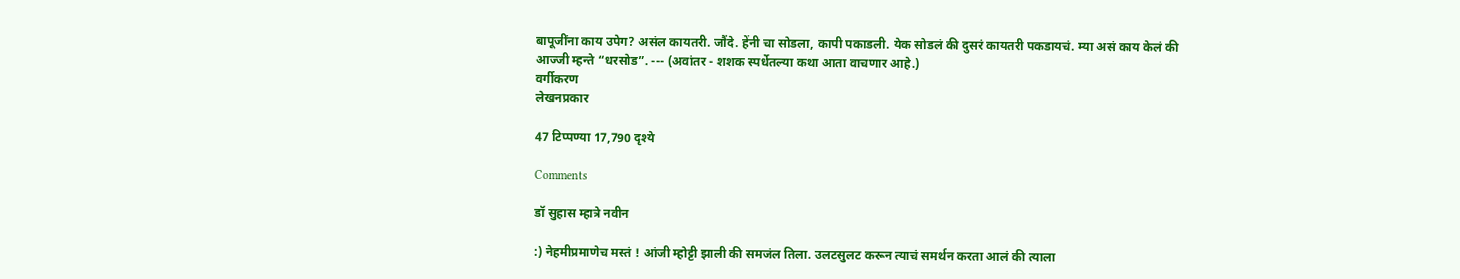बापूजींना काय उपेग? असंल कायतरी. जौंदे. हेंनी चा सोडला, कापी पकाडली. येक सोडलं की दुसरं कायतरी पकडायचं. म्या असं काय केलं की आज्जी म्हन्ते “धरसोड”. --- (अवांतर - शशक स्पर्धेतल्या कथा आता वाचणार आहे.)
वर्गीकरण
लेखनप्रकार

47 टिप्पण्या 17,790 दृश्ये

Comments

डॉ सुहास म्हात्रे नवीन

:) नेहमीप्रमाणेच मस्तं ! आंजी म्होट्टी झाली की समजंल तिला. उलटसुलट करून त्याचं समर्थन करता आलं की त्याला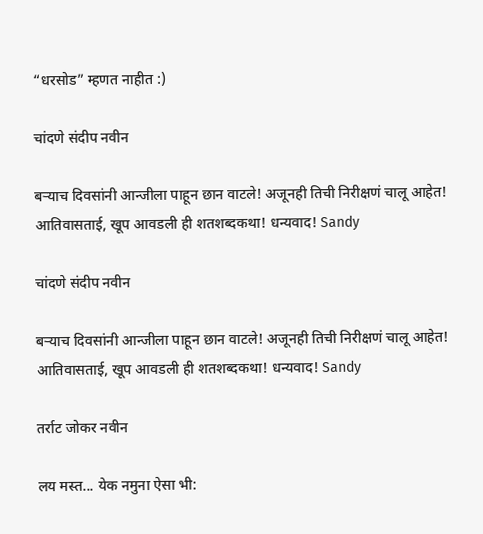“धरसोड” म्हणत नाहीत :)

चांदणे संदीप नवीन

बऱ्याच दिवसांनी आन्जीला पाहून छान वाटले! अजूनही तिची निरीक्षणं चालू आहेत! आतिवासताई, खूप आवडली ही शतशब्दकथा! धन्यवाद! Sandy

चांदणे संदीप नवीन

बऱ्याच दिवसांनी आन्जीला पाहून छान वाटले! अजूनही तिची निरीक्षणं चालू आहेत! आतिवासताई, खूप आवडली ही शतशब्दकथा! धन्यवाद! Sandy

तर्राट जोकर नवीन

लय मस्त... येक नमुना ऐसा भी: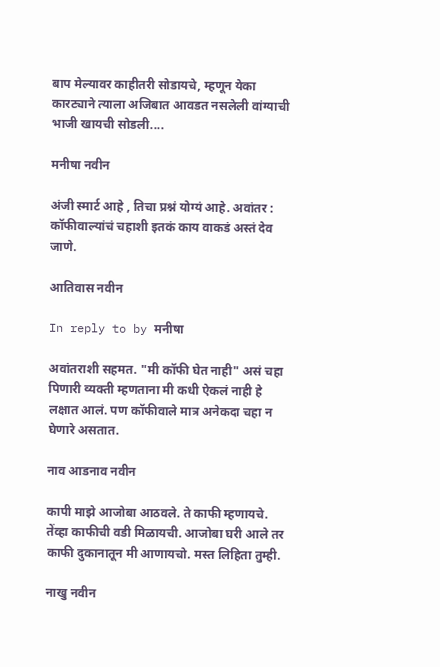बाप मेल्यावर काहीतरी सोडायचे, म्हणून येका कारट्याने त्याला अजिबात आवडत नसलेली वांग्याची भाजी खायची सोडली....

मनीषा नवीन

अंजी स्मार्ट आहे , तिचा प्रश्नं योग्यं आहे. अवांतर : कॉफीवाल्यांचं चहाशी इतकं काय वाकडं अस्तं देव जाणे.

आतिवास नवीन

In reply to by मनीषा

अवांतराशी सहमत. "मी कॉफी घेत नाही" असं चहा पिणारी व्यक्ती म्हणताना मी कधी ऐकलं नाही हे लक्षात आलं. पण कॉफीवाले मात्र अनेकदा चहा न घेणारे असतात.

नाव आडनाव नवीन

कापी माझे आजोबा आठवले. ते काफी म्हणायचे. तेंव्हा काफीची वडी मिळायची. आजोबा घरी आले तर काफी दुकानातून मी आणायचो. मस्त लिहिता तुम्ही.

नाखु नवीन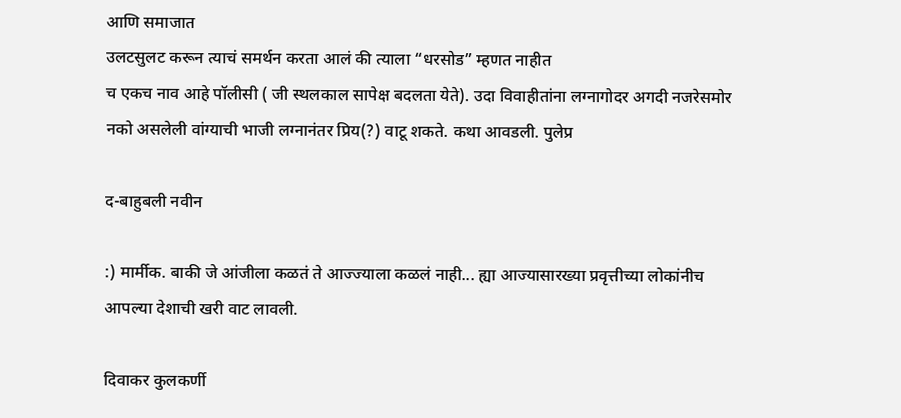आणि समाजात
उलटसुलट करून त्याचं समर्थन करता आलं की त्याला “धरसोड” म्हणत नाहीत
च एकच नाव आहे पॉलीसी ( जी स्थलकाल सापेक्ष बदलता येते). उदा विवाहीतांना लग्नागोदर अगदी नजरेसमोर नको असलेली वांग्याची भाजी लग्नानंतर प्रिय(?) वाटू शकते. कथा आवडली. पुलेप्र

द-बाहुबली नवीन

:) मार्मीक. बाकी जे आंजीला कळतं ते आज्ज्याला कळलं नाही... ह्या आज्यासारख्या प्रवृत्तीच्या लोकांनीच आपल्या देशाची खरी वाट लावली.

दिवाकर कुलकर्णी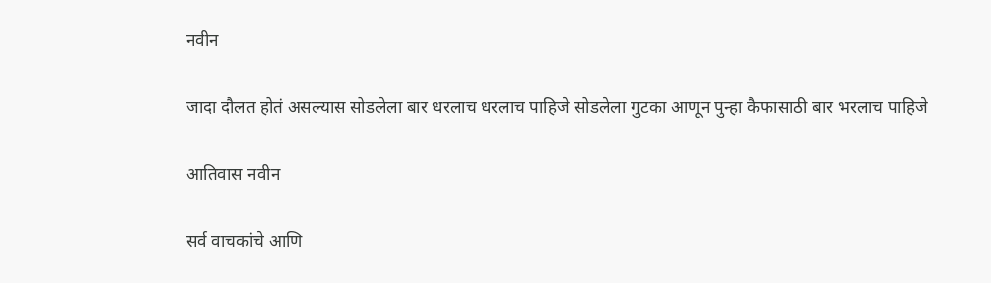नवीन

जादा दौलत होतं असल्यास सोडलेला बार धरलाच धरलाच पाहिजे सोडलेला गुटका आणून पुन्हा कैफासाठी बार भरलाच पाहिजे

आतिवास नवीन

सर्व वाचकांचे आणि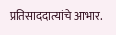प्रतिसाददात्यांचे आभार.